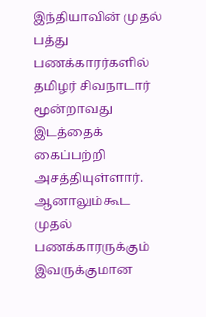இந்தியாவின் முதல் பத்து பணக்காரர்களில் தமிழர் சிவநாடார் மூன்றாவது இடத்தைக் கைப்பற்றி அசத்தியுள்ளார். ஆனாலும்கூட முதல் பணக்காரருக்கும் இவருக்குமான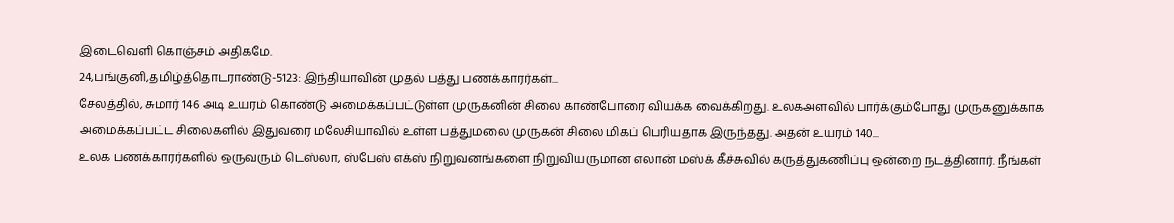இடைவெளி கொஞ்சம் அதிகமே.
24,பங்குனி,தமிழ்த்தொடராண்டு-5123: இந்தியாவின் முதல் பத்து பணக்காரர்கள்...
சேலத்தில், சுமார் 146 அடி உயரம் கொண்டு அமைக்கப்பட்டுள்ள முருகனின் சிலை காண்போரை வியக்க வைக்கிறது. உலகஅளவில் பார்க்கும்போது முருகனுக்காக அமைக்கப்பட்ட சிலைகளில் இதுவரை மலேசியாவில் உள்ள பத்துமலை முருகன் சிலை மிகப் பெரியதாக இருந்தது. அதன் உயரம் 140...
உலக பணக்காரர்களில் ஒருவரும் டெஸ்லா, ஸ்பேஸ் எக்ஸ் நிறுவனங்களை நிறுவியருமான எலான் மஸ்க் கீச்சுவில் கருத்துகணிப்பு ஒன்றை நடத்தினார். நீங்கள்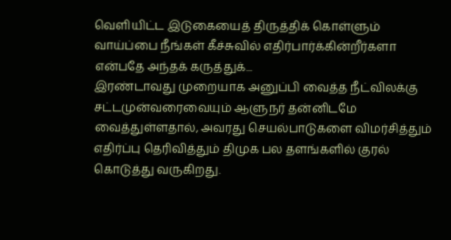வெளியிட்ட இடுகையைத் திருத்திக் கொள்ளும் வாய்ப்பை நீங்கள் கீச்சுவில் எதிர்பார்க்கின்றீர்களா என்பதே அந்தக் கருத்துக்...
இரண்டாவது முறையாக அனுப்பி வைத்த நீட்விலக்கு சட்டமுன்வரைவையும் ஆளுநர் தன்னிடமே வைத்துள்ளதால், அவரது செயல்பாடுகளை விமர்சித்தும் எதிர்ப்பு தெரிவித்தும் திமுக பல தளங்களில் குரல் கொடுத்து வருகிறது.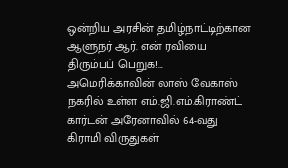ஒன்றிய அரசின் தமிழ்நாட்டிற்கான ஆளுநர் ஆர். என் ரவியை திரும்பப் பெறுக!...
அமெரிக்காவின் லாஸ் வேகாஸ் நகரில் உள்ள எம்.ஜி.எம்.கிராண்ட் கார்டன் அரேனாவில் 64-வது கிராமி விருதுகள்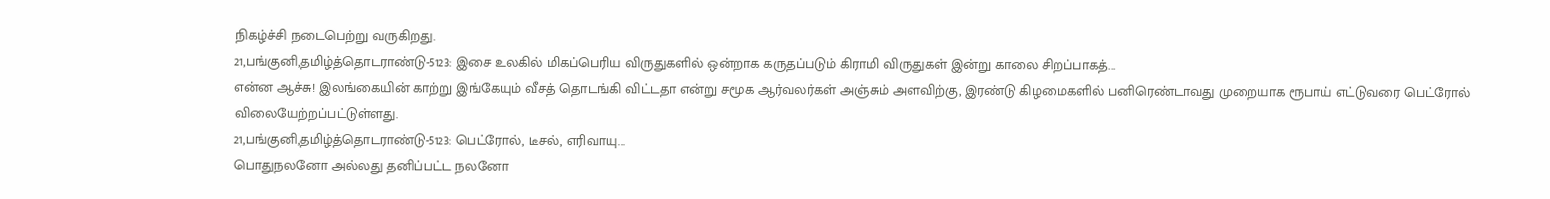நிகழ்ச்சி நடைபெற்று வருகிறது.
21,பங்குனி,தமிழ்த்தொடராண்டு-5123: இசை உலகில் மிகப்பெரிய விருதுகளில் ஒன்றாக கருதப்படும் கிராமி விருதுகள் இன்று காலை சிறப்பாகத்...
என்ன ஆச்சு! இலங்கையின் காற்று இங்கேயும் வீசத் தொடங்கி விட்டதா என்று சமூக ஆர்வலர்கள் அஞ்சும் அளவிற்கு, இரண்டு கிழமைகளில் பனிரெண்டாவது முறையாக ரூபாய் எட்டுவரை பெட்ரோல் விலையேற்றப்பட்டுள்ளது.
21,பங்குனி,தமிழ்த்தொடராண்டு-5123: பெட்ரோல், டீசல், எரிவாயு...
பொதுநலனோ அல்லது தனிப்பட்ட நலனோ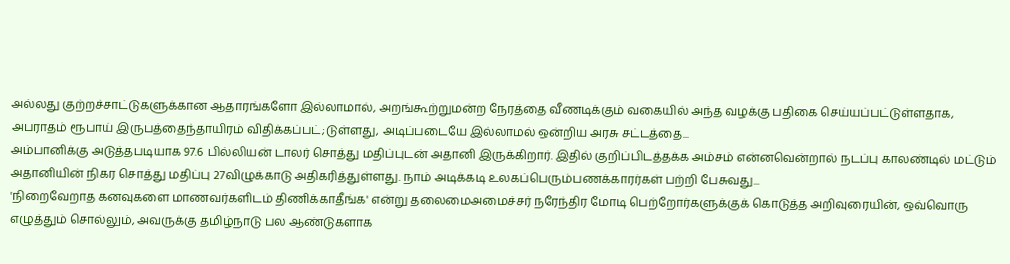அல்லது குற்றச்சாட்டுகளுக்கான ஆதாரங்களோ இல்லாமால், அறங்கூற்றுமன்ற நேரத்தை வீணடிக்கும் வகையில் அந்த வழக்கு பதிகை செய்யப்பட்டுள்ளதாக, அபராதம் ரூபாய் இருபத்தைந்தாயிரம் விதிக்கப்பட்;டுள்ளது, அடிப்படையே இல்லாமல் ஒன்றிய அரசு சட்டத்தை...
அம்பானிக்கு அடுத்தபடியாக 97.6 பில்லியன் டாலர் சொத்து மதிப்புடன் அதானி இருக்கிறார். இதில் குறிப்பிடத்தக்க அம்சம் என்னவென்றால் நடப்பு காலண்டில் மட்டும் அதானியின் நிகர சொத்து மதிப்பு 27விழுக்காடு அதிகரித்துள்ளது. நாம் அடிக்கடி உலகப்பெரும்பணக்காரர்கள் பற்றி பேசுவது...
'நிறைவேறாத கனவுகளை மாணவர்களிடம் திணிக்காதீங்க' என்று தலைமைஅமைச்சர் நரேந்திர மோடி பெற்றோர்களுக்குக் கொடுத்த அறிவுரையின், ஒவ்வொரு எழுத்தும் சொல்லும், அவருக்கு தமிழ்நாடு பல ஆண்டுகளாக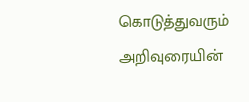கொடுத்துவரும் அறிவுரையின்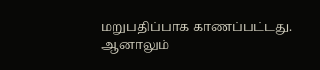மறுபதிப்பாக காணப்பட்டது. ஆனாலும்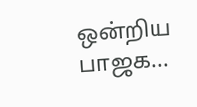ஒன்றிய பாஜக...